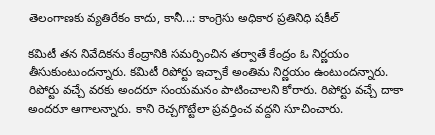తెలంగాణకు వ్యతిరేకం కాదు, కానీ...: కాంగ్రెసు అధికార ప్రతినిధి షకీల్

కమిటీ తన నివేదికను కేంద్రానికి సమర్పించిన తర్వాతే కేంద్రం ఓ నిర్ణయం తీసుకుంటుందన్నారు. కమిటీ రిపోర్టు ఇచ్చాకే అంతిమ నిర్ణయం ఉంటుందన్నారు. రిపోర్టు వచ్చే వరకు అందరూ సంయమనం పాటించాలని కోరారు. రిపోర్టు వచ్చే దాకా అందరూ ఆగాలన్నారు. కాని రెచ్చగొట్టేలా ప్రవర్తించ వద్దని సూచించారు.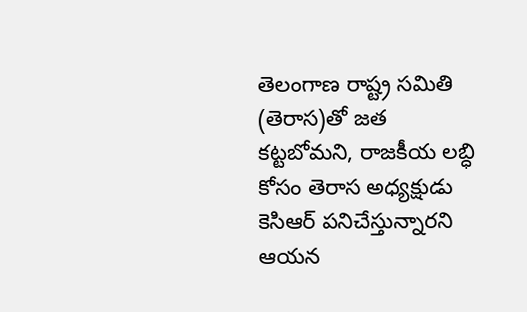తెలంగాణ రాష్ట్ర సమితి (తెరాస)తో జత కట్టబోమని, రాజకీయ లబ్ధి కోసం తెరాస అధ్యక్షుడు కెసిఆర్ పనిచేస్తున్నారని ఆయన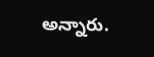అన్నారు.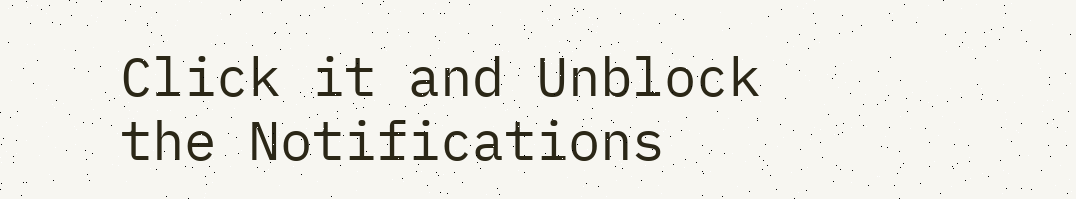Click it and Unblock the Notifications